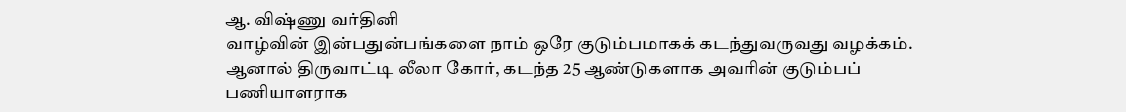ஆ. விஷ்ணு வர்தினி
வாழ்வின் இன்பதுன்பங்களை நாம் ஒரே குடும்பமாகக் கடந்துவருவது வழக்கம். ஆனால் திருவாட்டி லீலா கோர், கடந்த 25 ஆண்டுகளாக அவரின் குடும்பப் பணியாளராக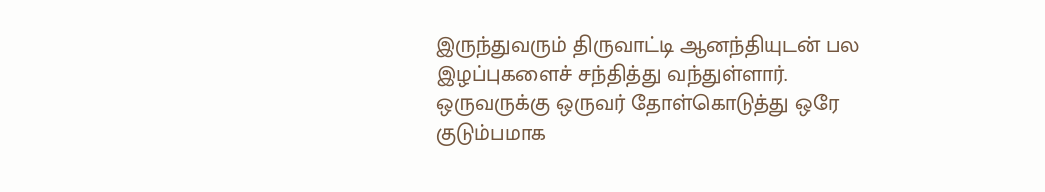இருந்துவரும் திருவாட்டி ஆனந்தியுடன் பல இழப்புகளைச் சந்தித்து வந்துள்ளார். ஒருவருக்கு ஒருவர் தோள்கொடுத்து ஒரே குடும்பமாக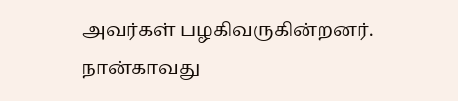அவர்கள் பழகிவருகின்றனர்.
நான்காவது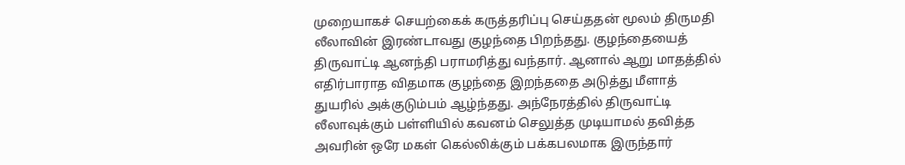முறையாகச் செயற்கைக் கருத்தரிப்பு செய்ததன் மூலம் திருமதி லீலாவின் இரண்டாவது குழந்தை பிறந்தது. குழந்தையைத் திருவாட்டி ஆனந்தி பராமரித்து வந்தார். ஆனால் ஆறு மாதத்தில் எதிர்பாராத விதமாக குழந்தை இறந்ததை அடுத்து மீளாத் துயரில் அக்குடும்பம் ஆழ்ந்தது. அந்நேரத்தில் திருவாட்டி லீலாவுக்கும் பள்ளியில் கவனம் செலுத்த முடியாமல் தவித்த அவரின் ஒரே மகள் கெல்லிக்கும் பக்கபலமாக இருந்தார்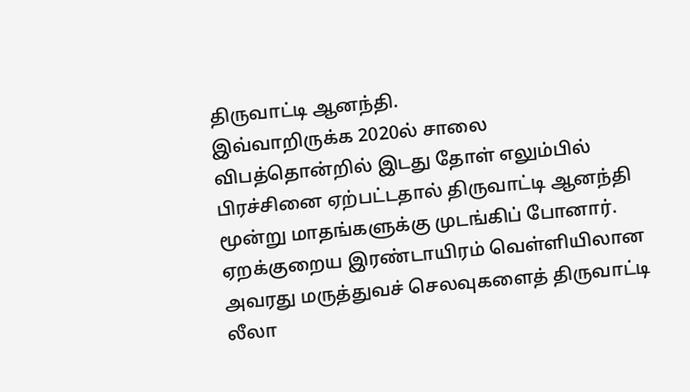திருவாட்டி ஆனந்தி.
இவ்வாறிருக்க 2020ல் சாலை விபத்தொன்றில் இடது தோள் எலும்பில் பிரச்சினை ஏற்பட்டதால் திருவாட்டி ஆனந்தி மூன்று மாதங்களுக்கு முடங்கிப் போனார். ஏறக்குறைய இரண்டாயிரம் வெள்ளியிலான அவரது மருத்துவச் செலவுகளைத் திருவாட்டி லீலா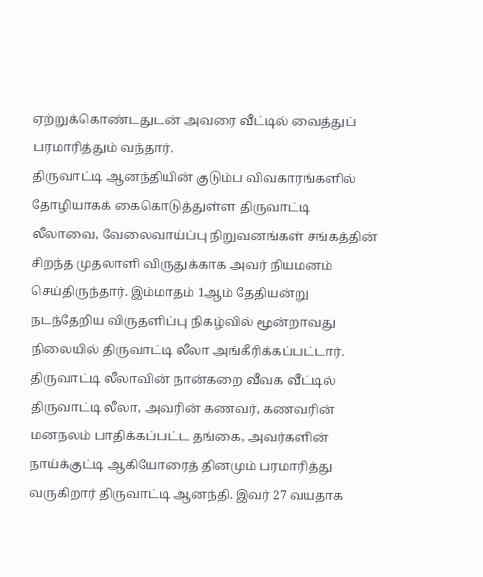ஏற்றுக்கொண்டதுடன் அவரை வீட்டில் வைத்துப் பரமாரித்தும் வந்தார்.
திருவாட்டி ஆனந்தியின் குடும்ப விவகாரங்களில் தோழியாகக் கைகொடுத்துள்ள திருவாட்டி லீலாவை, வேலைவாய்ப்பு நிறுவனங்கள் சங்கத்தின் சிறந்த முதலாளி விருதுக்காக அவர் நியமனம் செய்திருந்தார். இம்மாதம் 1ஆம் தேதியன்று நடந்தேறிய விருதளிப்பு நிகழ்வில் மூன்றாவது நிலையில் திருவாட்டி லீலா அங்கீரிக்கப்பட்டார்.
திருவாட்டி லீலாவின் நான்கறை வீவக வீட்டில் திருவாட்டி லீலா, அவரின் கணவர், கணவரின் மனநலம் பாதிக்கப்பட்ட தங்கை, அவர்களின் நாய்க்குட்டி ஆகியோரைத் தினமும் பரமாரித்து வருகிறார் திருவாட்டி ஆனந்தி. இவர் 27 வயதாக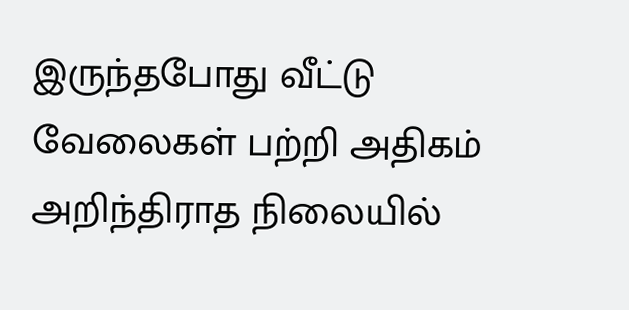இருந்தபோது வீட்டு வேலைகள் பற்றி அதிகம் அறிந்திராத நிலையில்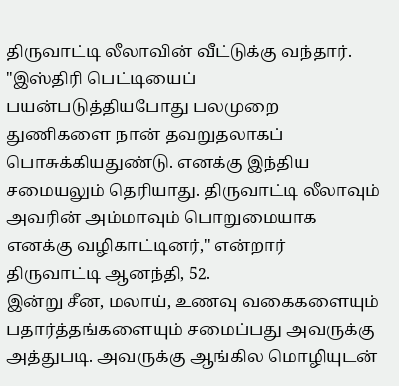திருவாட்டி லீலாவின் வீட்டுக்கு வந்தார்.
"இஸ்திரி பெட்டியைப் பயன்படுத்தியபோது பலமுறை துணிகளை நான் தவறுதலாகப் பொசுக்கியதுண்டு. எனக்கு இந்திய சமையலும் தெரியாது. திருவாட்டி லீலாவும் அவரின் அம்மாவும் பொறுமையாக எனக்கு வழிகாட்டினர்," என்றார் திருவாட்டி ஆனந்தி, 52.
இன்று சீன, மலாய், உணவு வகைகளையும் பதார்த்தங்களையும் சமைப்பது அவருக்கு அத்துபடி. அவருக்கு ஆங்கில மொழியுடன்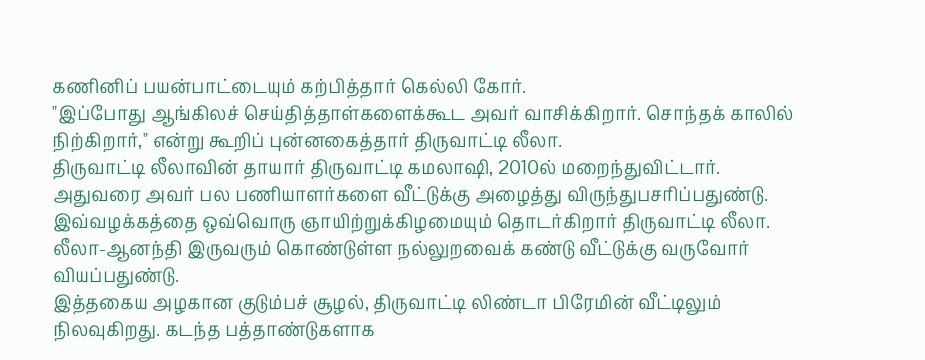கணினிப் பயன்பாட்டையும் கற்பித்தார் கெல்லி கோர்.
"இப்போது ஆங்கிலச் செய்தித்தாள்களைக்கூட அவர் வாசிக்கிறார். சொந்தக் காலில் நிற்கிறார்," என்று கூறிப் புன்னகைத்தார் திருவாட்டி லீலா.
திருவாட்டி லீலாவின் தாயார் திருவாட்டி கமலாஷி, 2010ல் மறைந்துவிட்டார். அதுவரை அவர் பல பணியாளர்களை வீட்டுக்கு அழைத்து விருந்துபசரிப்பதுண்டு. இவ்வழக்கத்தை ஒவ்வொரு ஞாயிற்றுக்கிழமையும் தொடர்கிறார் திருவாட்டி லீலா. லீலா-ஆனந்தி இருவரும் கொண்டுள்ள நல்லுறவைக் கண்டு வீட்டுக்கு வருவோர் வியப்பதுண்டு.
இத்தகைய அழகான குடும்பச் சூழல், திருவாட்டி லிண்டா பிரேமின் வீட்டிலும் நிலவுகிறது. கடந்த பத்தாண்டுகளாக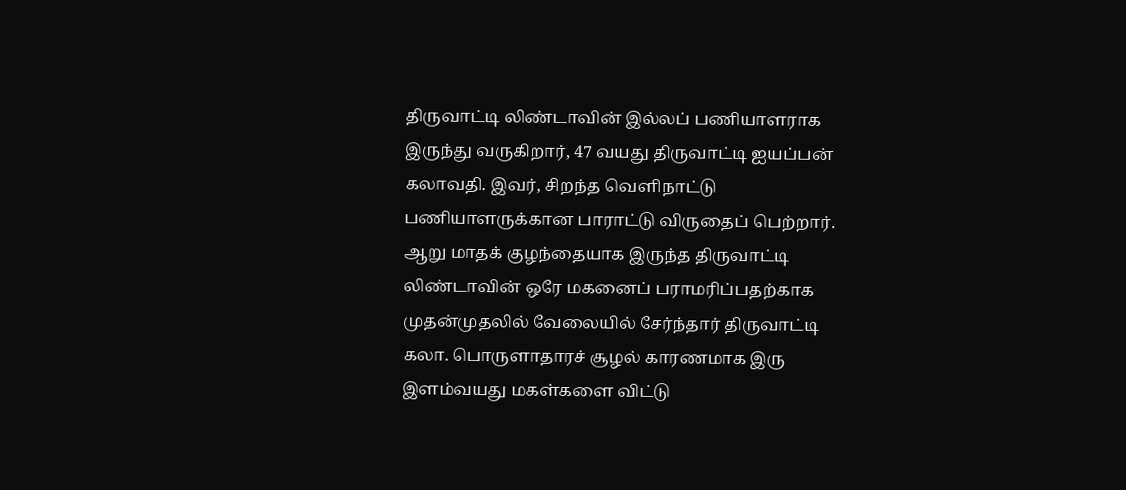திருவாட்டி லிண்டாவின் இல்லப் பணியாளராக இருந்து வருகிறார், 47 வயது திருவாட்டி ஐயப்பன் கலாவதி. இவர், சிறந்த வெளிநாட்டு பணியாளருக்கான பாராட்டு விருதைப் பெற்றார்.
ஆறு மாதக் குழந்தையாக இருந்த திருவாட்டி லிண்டாவின் ஒரே மகனைப் பராமரிப்பதற்காக முதன்முதலில் வேலையில் சேர்ந்தார் திருவாட்டி கலா. பொருளாதாரச் சூழல் காரணமாக இரு இளம்வயது மகள்களை விட்டு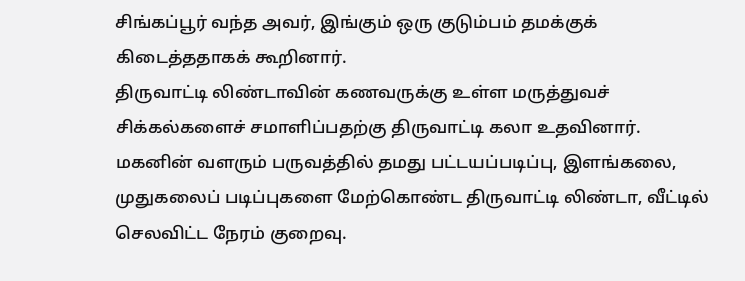சிங்கப்பூர் வந்த அவர், இங்கும் ஒரு குடும்பம் தமக்குக் கிடைத்ததாகக் கூறினார்.
திருவாட்டி லிண்டாவின் கணவருக்கு உள்ள மருத்துவச் சிக்கல்களைச் சமாளிப்பதற்கு திருவாட்டி கலா உதவினார். மகனின் வளரும் பருவத்தில் தமது பட்டயப்படிப்பு, இளங்கலை, முதுகலைப் படிப்புகளை மேற்கொண்ட திருவாட்டி லிண்டா, வீட்டில் செலவிட்ட நேரம் குறைவு.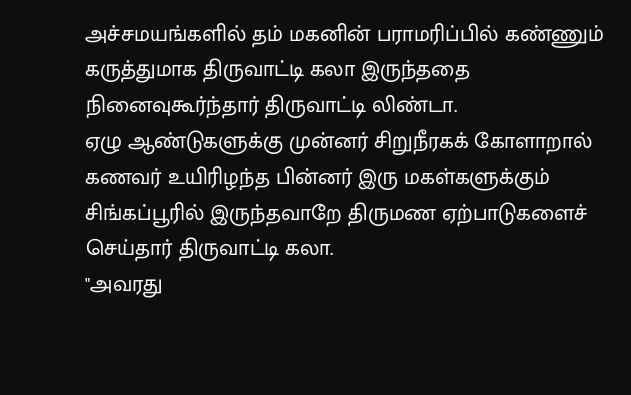அச்சமயங்களில் தம் மகனின் பராமரிப்பில் கண்ணும் கருத்துமாக திருவாட்டி கலா இருந்ததை நினைவுகூர்ந்தார் திருவாட்டி லிண்டா.
ஏழு ஆண்டுகளுக்கு முன்னர் சிறுநீரகக் கோளாறால் கணவர் உயிரிழந்த பின்னர் இரு மகள்களுக்கும் சிங்கப்பூரில் இருந்தவாறே திருமண ஏற்பாடுகளைச் செய்தார் திருவாட்டி கலா.
"அவரது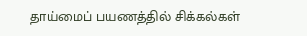தாய்மைப் பயணத்தில் சிக்கல்கள்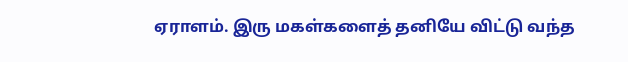ஏராளம். இரு மகள்களைத் தனியே விட்டு வந்த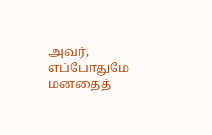அவர், எப்போதுமே மனதைத்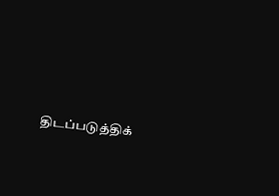திடப்படுத்திக்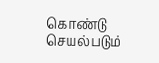கொண்டு செயல்படும்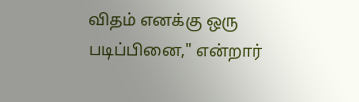விதம் எனக்கு ஒரு படிப்பினை," என்றார்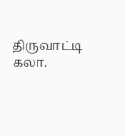திருவாட்டி கலா.